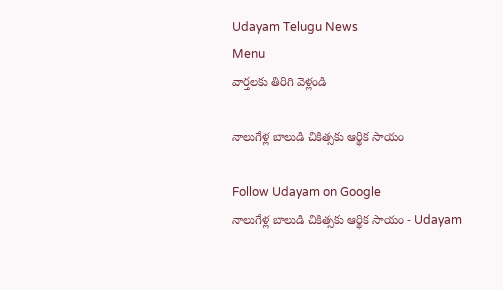Udayam Telugu News
Menu
వార్తలకు తిరిగి వెళ్లండి

నాలుగేళ్ల బాలుడి చికిత్సకు ఆర్థిక సాయం

Follow Udayam on Google
నాలుగేళ్ల బాలుడి చికిత్సకు ఆర్థిక సాయం - Udayam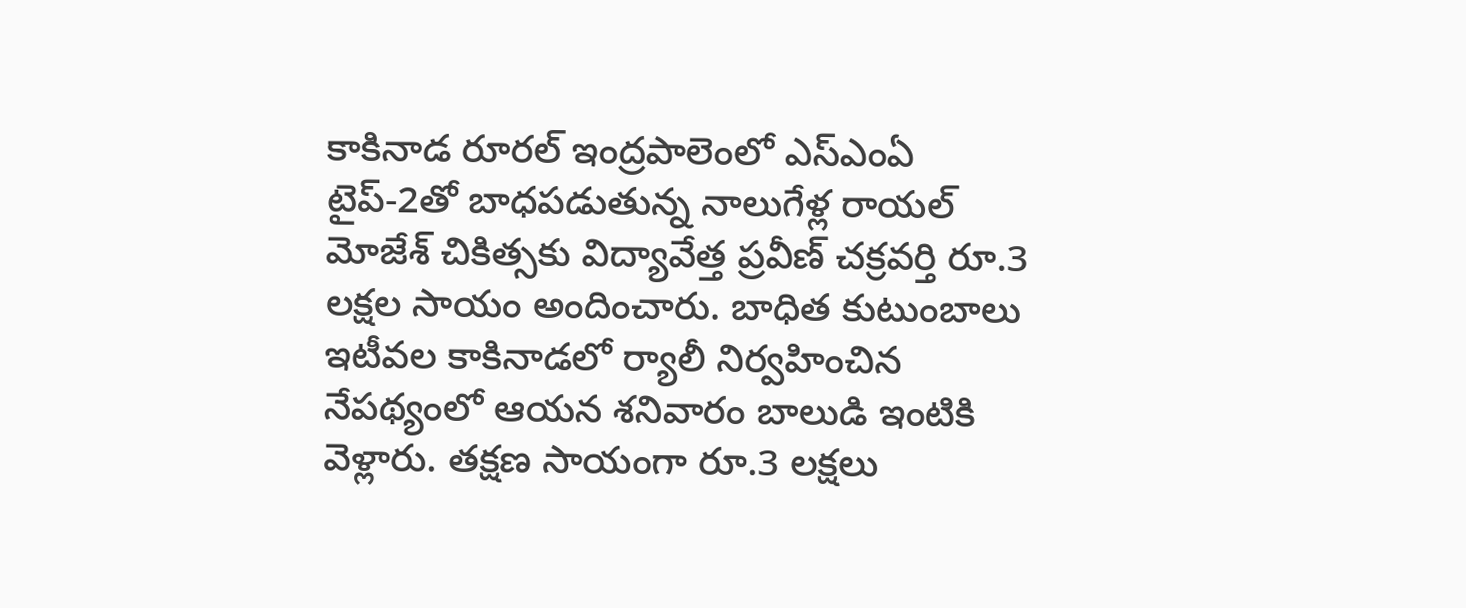కాకినాడ రూరల్‌ ఇంద్రపాలెంలో ఎస్‌ఎంఏ టైప్‌-2తో బాధపడుతున్న నాలుగేళ్ల రాయల్‌ మోజేశ్‌ చికిత్సకు విద్యావేత్త ప్రవీణ్‌ చక్రవర్తి రూ.3 లక్షల సాయం అందించారు. బాధిత కుటుంబాలు ఇటీవల కాకినాడలో ర్యాలీ నిర్వహించిన నేపథ్యంలో ఆయన శనివారం బాలుడి ఇంటికి వెళ్లారు. తక్షణ సాయంగా రూ.3 లక్షలు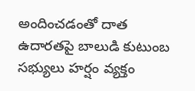అందించడంతో దాత ఉదారతపై బాలుడి కుటుంబ సభ్యులు హర్షం వ్యక్తం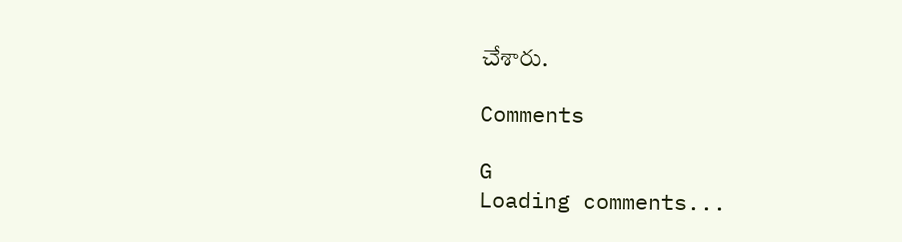చేశారు.

Comments

G
Loading comments...